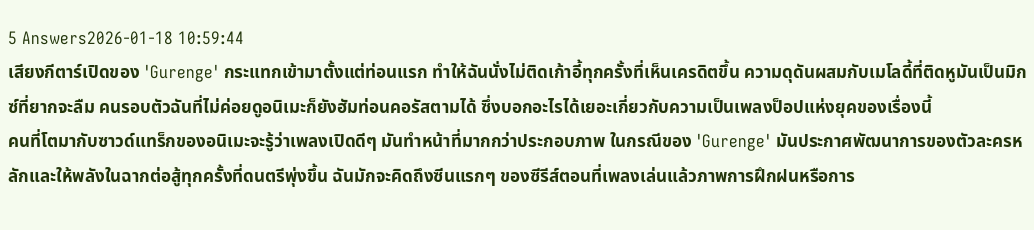5 Answers2026-01-18 10:59:44
เสียงกีตาร์เปิดของ 'Gurenge' กระแทกเข้ามาตั้งแต่ท่อนแรก ทำให้ฉันนั่งไม่ติดเก้าอี้ทุกครั้งที่เห็นเครดิตขึ้น ความดุดันผสมกับเมโลดี้ที่ติดหูมันเป็นมิกซ์ที่ยากจะลืม คนรอบตัวฉันที่ไม่ค่อยดูอนิเมะก็ยังฮัมท่อนคอรัสตามได้ ซึ่งบอกอะไรได้เยอะเกี่ยวกับความเป็นเพลงป็อปแห่งยุคของเรื่องนี้
คนที่โตมากับซาวด์แทร็กของอนิเมะจะรู้ว่าเพลงเปิดดีๆ มันทำหน้าที่มากกว่าประกอบภาพ ในกรณีของ 'Gurenge' มันประกาศพัฒนาการของตัวละครหลักและให้พลังในฉากต่อสู้ทุกครั้งที่ดนตรีพุ่งขึ้น ฉันมักจะคิดถึงซีนแรกๆ ของซีรีส์ตอนที่เพลงเล่นแล้วภาพการฝึกฝนหรือการ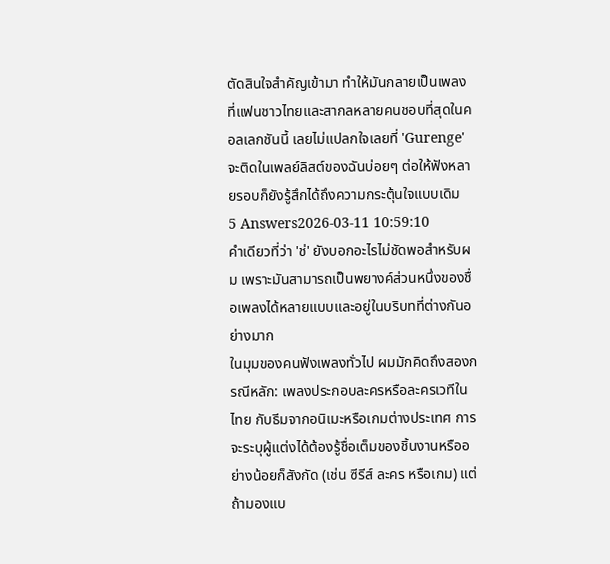ตัดสินใจสำคัญเข้ามา ทำให้มันกลายเป็นเพลงที่แฟนชาวไทยและสากลหลายคนชอบที่สุดในคอลเลกชันนี้ เลยไม่แปลกใจเลยที่ 'Gurenge' จะติดในเพลย์ลิสต์ของฉันบ่อยๆ ต่อให้ฟังหลายรอบก็ยังรู้สึกได้ถึงความกระตุ้นใจแบบเดิม
5 Answers2026-03-11 10:59:10
คำเดียวที่ว่า 'ช่' ยังบอกอะไรไม่ชัดพอสำหรับผม เพราะมันสามารถเป็นพยางค์ส่วนหนึ่งของชื่อเพลงได้หลายแบบและอยู่ในบริบทที่ต่างกันอย่างมาก
ในมุมของคนฟังเพลงทั่วไป ผมมักคิดถึงสองกรณีหลัก: เพลงประกอบละครหรือละครเวทีในไทย กับธีมจากอนิเมะหรือเกมต่างประเทศ การจะระบุผู้แต่งได้ต้องรู้ชื่อเต็มของชิ้นงานหรืออย่างน้อยก็สังกัด (เช่น ซีรีส์ ละคร หรือเกม) แต่ถ้ามองแบ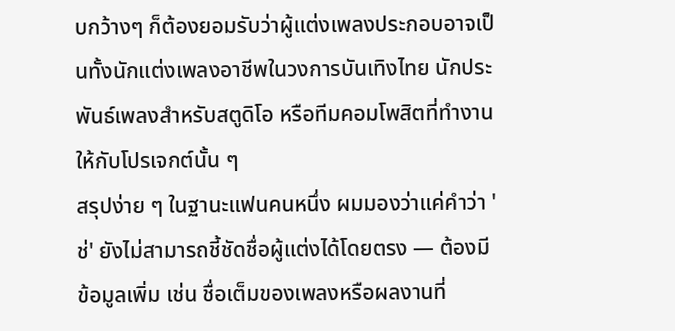บกว้างๆ ก็ต้องยอมรับว่าผู้แต่งเพลงประกอบอาจเป็นทั้งนักแต่งเพลงอาชีพในวงการบันเทิงไทย นักประพันธ์เพลงสำหรับสตูดิโอ หรือทีมคอมโพสิตที่ทำงานให้กับโปรเจกต์นั้น ๆ
สรุปง่าย ๆ ในฐานะแฟนคนหนึ่ง ผมมองว่าแค่คำว่า 'ช่' ยังไม่สามารถชี้ชัดชื่อผู้แต่งได้โดยตรง — ต้องมีข้อมูลเพิ่ม เช่น ชื่อเต็มของเพลงหรือผลงานที่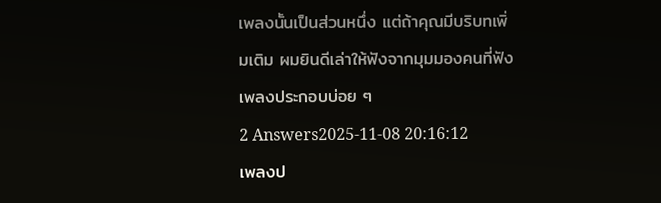เพลงนั้นเป็นส่วนหนึ่ง แต่ถ้าคุณมีบริบทเพิ่มเติม ผมยินดีเล่าให้ฟังจากมุมมองคนที่ฟังเพลงประกอบบ่อย ๆ
2 Answers2025-11-08 20:16:12
เพลงป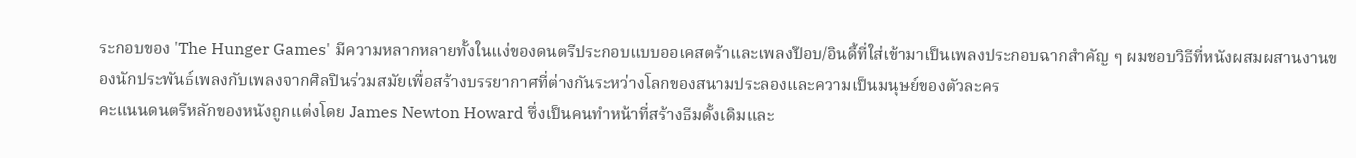ระกอบของ 'The Hunger Games' มีความหลากหลายทั้งในแง่ของดนตรีประกอบแบบออเคสตร้าและเพลงป๊อบ/อินดี้ที่ใส่เข้ามาเป็นเพลงประกอบฉากสำคัญ ๆ ผมชอบวิธีที่หนังผสมผสานงานของนักประพันธ์เพลงกับเพลงจากศิลปินร่วมสมัยเพื่อสร้างบรรยากาศที่ต่างกันระหว่างโลกของสนามประลองและความเป็นมนุษย์ของตัวละคร
คะแนนดนตรีหลักของหนังถูกแต่งโดย James Newton Howard ซึ่งเป็นคนทำหน้าที่สร้างธีมดั้งเดิมและ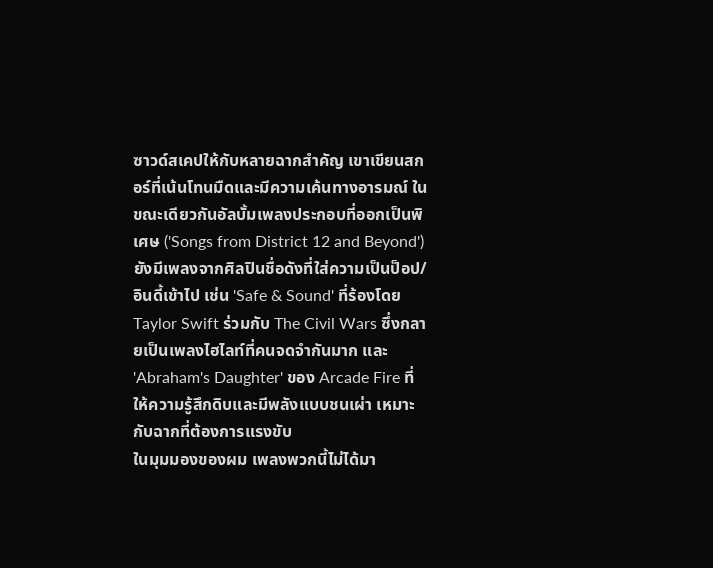ซาวด์สเคปให้กับหลายฉากสำคัญ เขาเขียนสกอร์ที่เน้นโทนมืดและมีความเค้นทางอารมณ์ ในขณะเดียวกันอัลบั้มเพลงประกอบที่ออกเป็นพิเศษ ('Songs from District 12 and Beyond') ยังมีเพลงจากศิลปินชื่อดังที่ใส่ความเป็นป็อป/อินดี้เข้าไป เช่น 'Safe & Sound' ที่ร้องโดย Taylor Swift ร่วมกับ The Civil Wars ซึ่งกลายเป็นเพลงไฮไลท์ที่คนจดจำกันมาก และ 'Abraham's Daughter' ของ Arcade Fire ที่ให้ความรู้สึกดิบและมีพลังแบบชนเผ่า เหมาะกับฉากที่ต้องการแรงขับ
ในมุมมองของผม เพลงพวกนี้ไม่ได้มา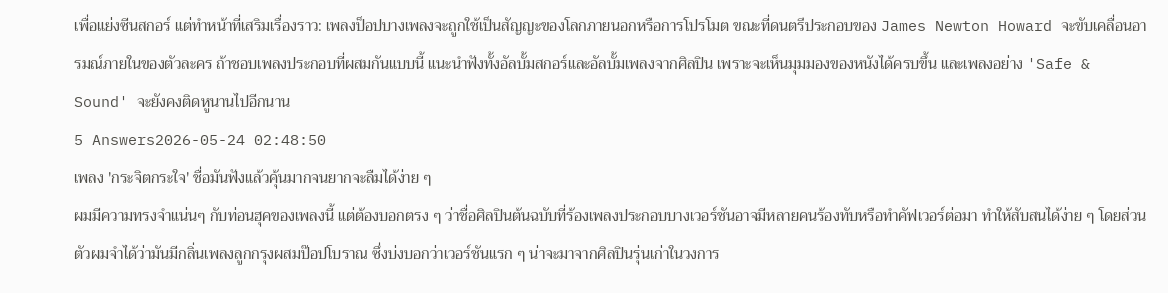เพื่อแย่งซีนสกอร์ แต่ทำหน้าที่เสริมเรื่องราว: เพลงป็อปบางเพลงจะถูกใช้เป็นสัญญะของโลกภายนอกหรือการโปรโมต ขณะที่ดนตรีประกอบของ James Newton Howard จะขับเคลื่อนอารมณ์ภายในของตัวละคร ถ้าชอบเพลงประกอบที่ผสมกันแบบนี้ แนะนำฟังทั้งอัลบั้มสกอร์และอัลบั้มเพลงจากศิลปิน เพราะจะเห็นมุมมองของหนังได้ครบขึ้น และเพลงอย่าง 'Safe & Sound' จะยังคงติดหูนานไปอีกนาน
5 Answers2026-05-24 02:48:50
เพลง 'กระจิตกระใจ' ชื่อมันฟังแล้วคุ้นมากจนยากจะลืมได้ง่าย ๆ
ผมมีความทรงจำแน่นๆ กับท่อนฮุคของเพลงนี้ แต่ต้องบอกตรง ๆ ว่าชื่อศิลปินต้นฉบับที่ร้องเพลงประกอบบางเวอร์ชันอาจมีหลายคนร้องทับหรือทำคัฟเวอร์ต่อมา ทำให้สับสนได้ง่าย ๆ โดยส่วนตัวผมจำได้ว่ามันมีกลิ่นเพลงลูกกรุงผสมป๊อปโบราณ ซึ่งบ่งบอกว่าเวอร์ชันแรก ๆ น่าจะมาจากศิลปินรุ่นเก่าในวงการ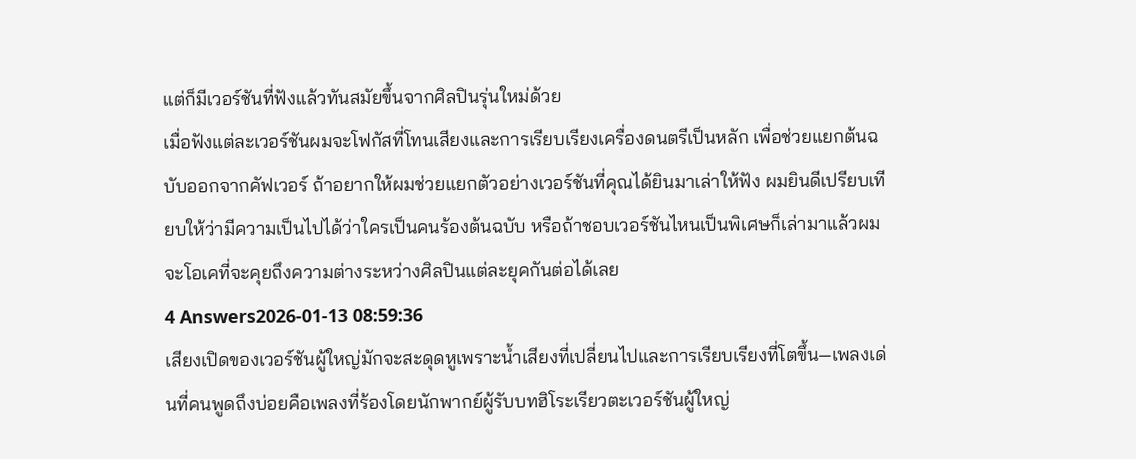แต่ก็มีเวอร์ชันที่ฟังแล้วทันสมัยขึ้นจากศิลปินรุ่นใหม่ด้วย
เมื่อฟังแต่ละเวอร์ชันผมจะโฟกัสที่โทนเสียงและการเรียบเรียงเครื่องดนตรีเป็นหลัก เพื่อช่วยแยกต้นฉบับออกจากคัฟเวอร์ ถ้าอยากให้ผมช่วยแยกตัวอย่างเวอร์ชันที่คุณได้ยินมาเล่าให้ฟัง ผมยินดีเปรียบเทียบให้ว่ามีความเป็นไปได้ว่าใครเป็นคนร้องต้นฉบับ หรือถ้าชอบเวอร์ชันไหนเป็นพิเศษก็เล่ามาแล้วผมจะโอเคที่จะคุยถึงความต่างระหว่างศิลปินแต่ละยุคกันต่อได้เลย
4 Answers2026-01-13 08:59:36
เสียงเปิดของเวอร์ชันผู้ใหญ่มักจะสะดุดหูเพราะน้ำเสียงที่เปลี่ยนไปและการเรียบเรียงที่โตขึ้น—เพลงเด่นที่คนพูดถึงบ่อยคือเพลงที่ร้องโดยนักพากย์ผู้รับบทฮิโระเรียวตะเวอร์ชันผู้ใหญ่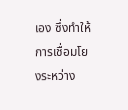เอง ซึ่งทำให้การเชื่อมโยงระหว่าง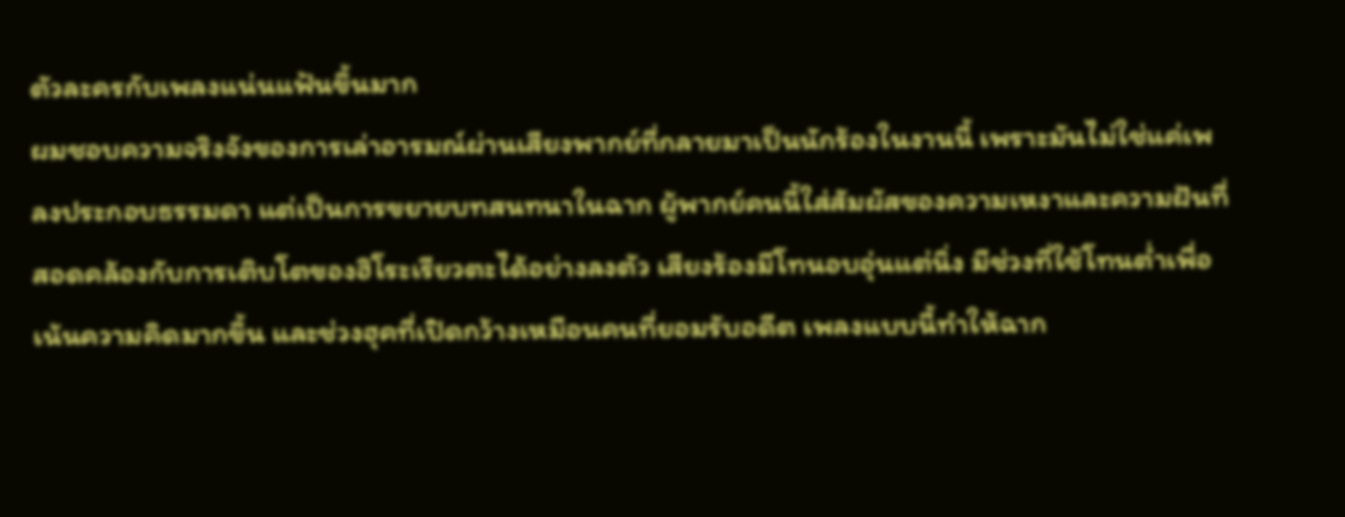ตัวละครกับเพลงแน่นแฟ้นขึ้นมาก
ผมชอบความจริงจังของการเล่าอารมณ์ผ่านเสียงพากย์ที่กลายมาเป็นนักร้องในงานนี้ เพราะมันไม่ใช่แค่เพลงประกอบธรรมดา แต่เป็นการขยายบทสนทนาในฉาก ผู้พากย์คนนี้ใส่สัมผัสของความเหงาและความฝันที่สอดคล้องกับการเติบโตของฮิโระเรียวตะได้อย่างลงตัว เสียงร้องมีโทนอบอุ่นแต่นิ่ง มีช่วงที่ใช้โทนต่ำเพื่อเน้นความคิดมากขึ้น และช่วงฮุคที่เปิดกว้างเหมือนคนที่ยอมรับอดีต เพลงแบบนี้ทำให้ฉาก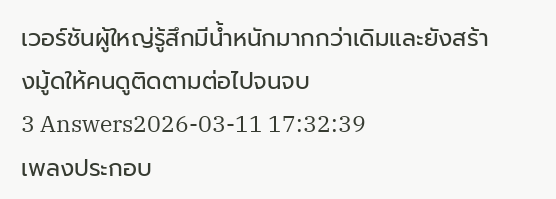เวอร์ชันผู้ใหญ่รู้สึกมีน้ำหนักมากกว่าเดิมและยังสร้างมู้ดให้คนดูติดตามต่อไปจนจบ
3 Answers2026-03-11 17:32:39
เพลงประกอบ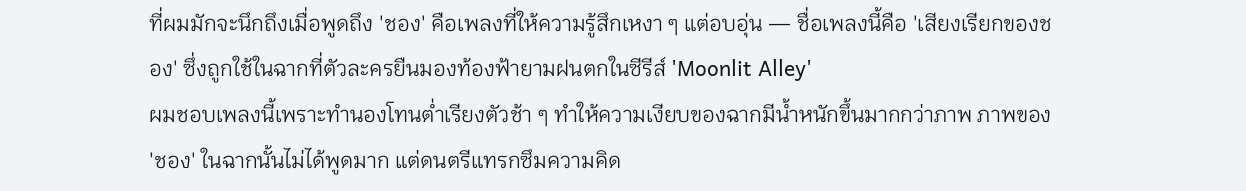ที่ผมมักจะนึกถึงเมื่อพูดถึง 'ชอง' คือเพลงที่ให้ความรู้สึกเหงา ๆ แต่อบอุ่น — ชื่อเพลงนี้คือ 'เสียงเรียกของชอง' ซึ่งถูกใช้ในฉากที่ตัวละครยืนมองท้องฟ้ายามฝนตกในซีรีส์ 'Moonlit Alley'
ผมชอบเพลงนี้เพราะทำนองโทนต่ำเรียงตัวช้า ๆ ทำให้ความเงียบของฉากมีน้ำหนักขึ้นมากกว่าภาพ ภาพของ 'ชอง' ในฉากนั้นไม่ได้พูดมาก แต่ดนตรีแทรกซึมความคิด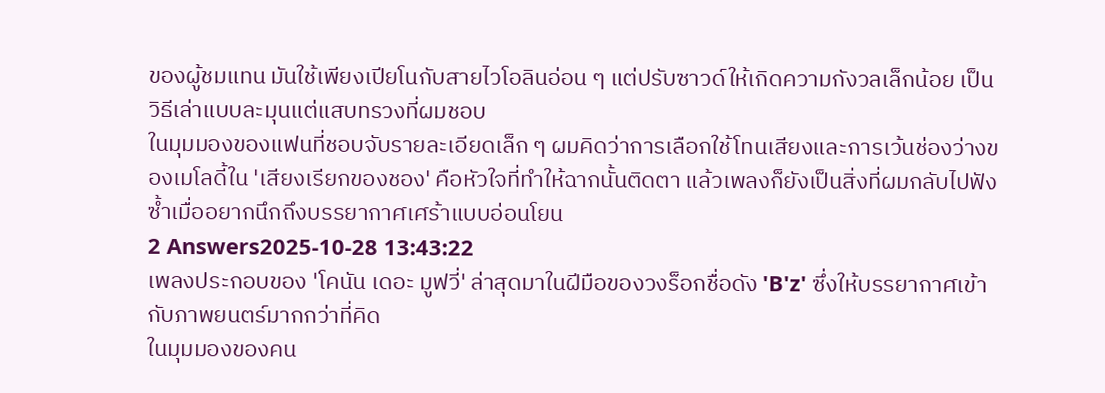ของผู้ชมแทน มันใช้เพียงเปียโนกับสายไวโอลินอ่อน ๆ แต่ปรับซาวด์ให้เกิดความกังวลเล็กน้อย เป็นวิธีเล่าแบบละมุนแต่แสบทรวงที่ผมชอบ
ในมุมมองของแฟนที่ชอบจับรายละเอียดเล็ก ๆ ผมคิดว่าการเลือกใช้โทนเสียงและการเว้นช่องว่างของเมโลดี้ใน 'เสียงเรียกของชอง' คือหัวใจที่ทำให้ฉากนั้นติดตา แล้วเพลงก็ยังเป็นสิ่งที่ผมกลับไปฟังซ้ำเมื่ออยากนึกถึงบรรยากาศเศร้าแบบอ่อนโยน
2 Answers2025-10-28 13:43:22
เพลงประกอบของ 'โคนัน เดอะ มูฟวี่' ล่าสุดมาในฝีมือของวงร็อกชื่อดัง 'B'z' ซึ่งให้บรรยากาศเข้ากับภาพยนตร์มากกว่าที่คิด
ในมุมมองของคน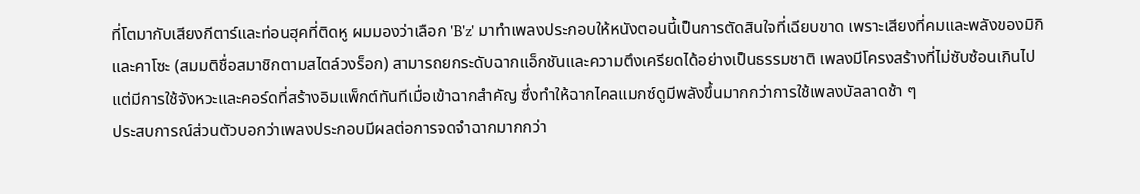ที่โตมากับเสียงกีตาร์และท่อนฮุคที่ติดหู ผมมองว่าเลือก 'B'z' มาทำเพลงประกอบให้หนังตอนนี้เป็นการตัดสินใจที่เฉียบขาด เพราะเสียงที่คมและพลังของมิกิและคาโซะ (สมมติชื่อสมาชิกตามสไตล์วงร็อก) สามารถยกระดับฉากแอ็กชันและความตึงเครียดได้อย่างเป็นธรรมชาติ เพลงมีโครงสร้างที่ไม่ซับซ้อนเกินไป แต่มีการใช้จังหวะและคอร์ดที่สร้างอิมแพ็กต์ทันทีเมื่อเข้าฉากสำคัญ ซึ่งทำให้ฉากไคลแมกซ์ดูมีพลังขึ้นมากกว่าการใช้เพลงบัลลาดช้า ๆ
ประสบการณ์ส่วนตัวบอกว่าเพลงประกอบมีผลต่อการจดจำฉากมากกว่า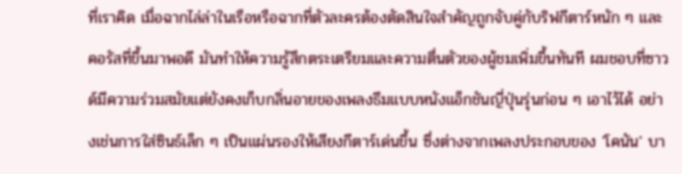ที่เราคิด เมื่อฉากไล่ล่าในเรือหรือฉากที่ตัวละครต้องตัดสินใจสำคัญถูกจับคู่กับริฟกีตาร์หนัก ๆ และคอรัสที่ขึ้นมาพอดี มันทำให้ความรู้สึกตระเตรียมและความตื่นตัวของผู้ชมเพิ่มขึ้นทันที ผมชอบที่ซาวด์มีความร่วมสมัยแต่ยังคงเก็บกลิ่นอายของเพลงธีมแบบหนังแอ็กชันญี่ปุ่นรุ่นก่อน ๆ เอาไว้ได้ อย่างเช่นการใส่ซินธ์เล็ก ๆ เป็นแผ่นรองให้เสียงกีตาร์เด่นขึ้น ซึ่งต่างจากเพลงประกอบของ 'โคนัน' บา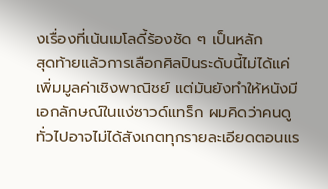งเรื่องที่เน้นเมโลดี้ร้องชัด ๆ เป็นหลัก
สุดท้ายแล้วการเลือกศิลปินระดับนี้ไม่ได้แค่เพิ่มมูลค่าเชิงพาณิชย์ แต่มันยังทำให้หนังมีเอกลักษณ์ในแง่ซาวด์แทร็ก ผมคิดว่าคนดูทั่วไปอาจไม่ได้สังเกตทุกรายละเอียดตอนแร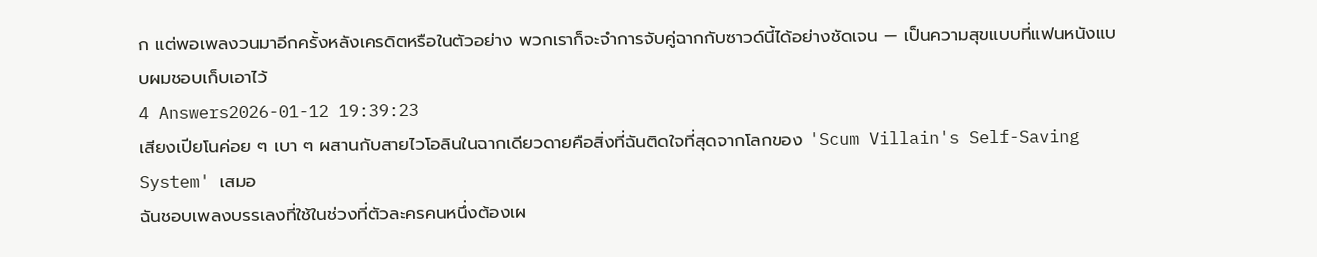ก แต่พอเพลงวนมาอีกครั้งหลังเครดิตหรือในตัวอย่าง พวกเราก็จะจำการจับคู่ฉากกับซาวด์นี้ได้อย่างชัดเจน — เป็นความสุขแบบที่แฟนหนังแบบผมชอบเก็บเอาไว้
4 Answers2026-01-12 19:39:23
เสียงเปียโนค่อย ๆ เบา ๆ ผสานกับสายไวโอลินในฉากเดียวดายคือสิ่งที่ฉันติดใจที่สุดจากโลกของ 'Scum Villain's Self-Saving System' เสมอ
ฉันชอบเพลงบรรเลงที่ใช้ในช่วงที่ตัวละครคนหนึ่งต้องเผ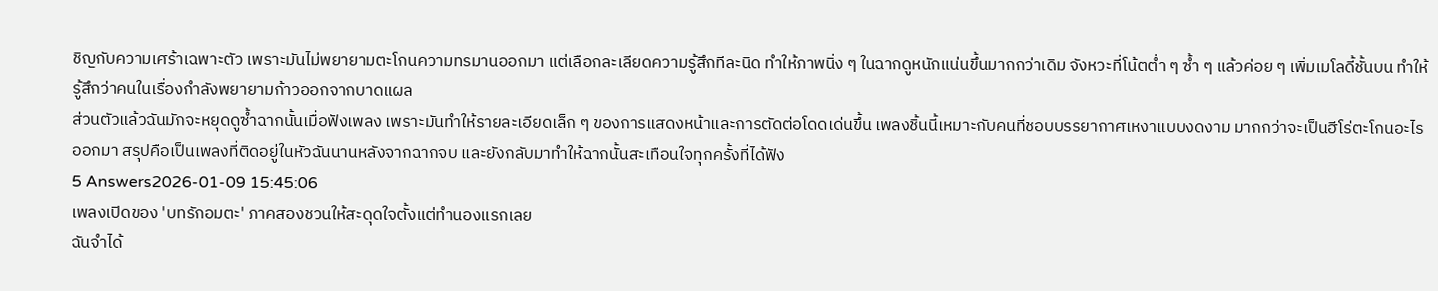ชิญกับความเศร้าเฉพาะตัว เพราะมันไม่พยายามตะโกนความทรมานออกมา แต่เลือกละเลียดความรู้สึกทีละนิด ทำให้ภาพนิ่ง ๆ ในฉากดูหนักแน่นขึ้นมากกว่าเดิม จังหวะที่โน้ตต่ำ ๆ ซ้ำ ๆ แล้วค่อย ๆ เพิ่มเมโลดี้ชั้นบน ทำให้รู้สึกว่าคนในเรื่องกำลังพยายามก้าวออกจากบาดแผล
ส่วนตัวแล้วฉันมักจะหยุดดูซ้ำฉากนั้นเมื่อฟังเพลง เพราะมันทำให้รายละเอียดเล็ก ๆ ของการแสดงหน้าและการตัดต่อโดดเด่นขึ้น เพลงชิ้นนี้เหมาะกับคนที่ชอบบรรยากาศเหงาแบบงดงาม มากกว่าจะเป็นฮีโร่ตะโกนอะไรออกมา สรุปคือเป็นเพลงที่ติดอยู่ในหัวฉันนานหลังจากฉากจบ และยังกลับมาทำให้ฉากนั้นสะเทือนใจทุกครั้งที่ได้ฟัง
5 Answers2026-01-09 15:45:06
เพลงเปิดของ 'บทรักอมตะ' ภาคสองชวนให้สะดุดใจตั้งแต่ทำนองแรกเลย
ฉันจำได้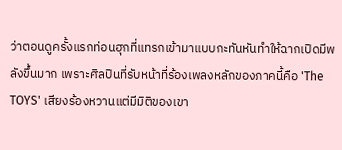ว่าตอนดูครั้งแรกท่อนฮุกที่แทรกเข้ามาแบบกะทันหันทำให้ฉากเปิดมีพลังขึ้นมาก เพราะศิลปินที่รับหน้าที่ร้องเพลงหลักของภาคนี้คือ 'The TOYS' เสียงร้องหวานแต่มีมิติของเขา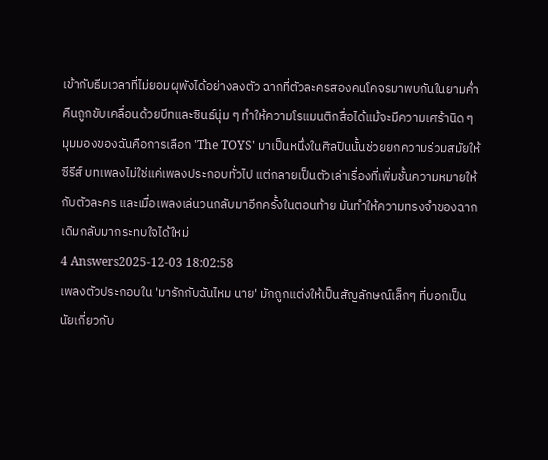เข้ากับธีมเวลาที่ไม่ยอมผุพังได้อย่างลงตัว ฉากที่ตัวละครสองคนโคจรมาพบกันในยามค่ำคืนถูกขับเคลื่อนด้วยบีทและซินธ์นุ่ม ๆ ทำให้ความโรแมนติกสื่อได้แม้จะมีความเศร้านิด ๆ
มุมมองของฉันคือการเลือก 'The TOYS' มาเป็นหนึ่งในศิลปินนั้นช่วยยกความร่วมสมัยให้ซีรีส์ บทเพลงไม่ใช่แค่เพลงประกอบทั่วไป แต่กลายเป็นตัวเล่าเรื่องที่เพิ่มชั้นความหมายให้กับตัวละคร และเมื่อเพลงเล่นวนกลับมาอีกครั้งในตอนท้าย มันทำให้ความทรงจำของฉากเดิมกลับมากระทบใจได้ใหม่
4 Answers2025-12-03 18:02:58
เพลงตัวประกอบใน 'มารักกับฉันไหม นาย' มักถูกแต่งให้เป็นสัญลักษณ์เล็กๆ ที่บอกเป็นนัยเกี่ยวกับ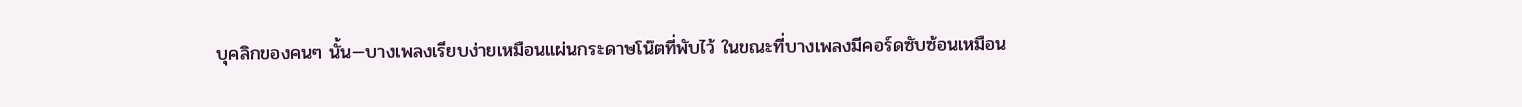บุคลิกของคนๆ นั้น—บางเพลงเรียบง่ายเหมือนแผ่นกระดาษโน๊ตที่พับไว้ ในขณะที่บางเพลงมีคอร์ดซับซ้อนเหมือน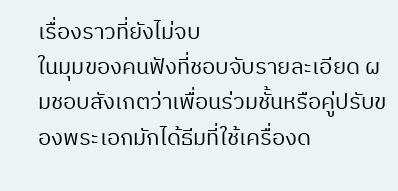เรื่องราวที่ยังไม่จบ
ในมุมของคนฟังที่ชอบจับรายละเอียด ผมชอบสังเกตว่าเพื่อนร่วมชั้นหรือคู่ปรับของพระเอกมักได้ธีมที่ใช้เครื่องด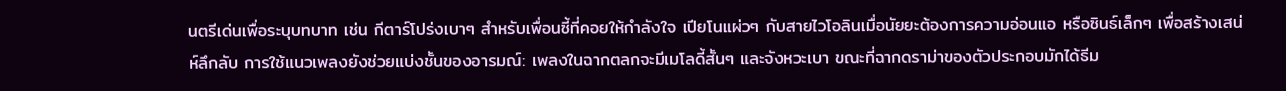นตรีเด่นเพื่อระบุบทบาท เช่น กีตาร์โปร่งเบาๆ สำหรับเพื่อนซี้ที่คอยให้กำลังใจ เปียโนแผ่วๆ กับสายไวโอลินเมื่อนัยยะต้องการความอ่อนแอ หรือซินธ์เล็กๆ เพื่อสร้างเสน่ห์ลึกลับ การใช้แนวเพลงยังช่วยแบ่งชั้นของอารมณ์: เพลงในฉากตลกจะมีเมโลดี้สั้นๆ และจังหวะเบา ขณะที่ฉากดราม่าของตัวประกอบมักได้ธีม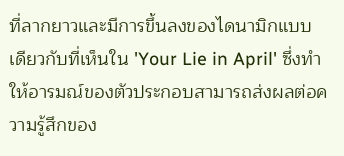ที่ลากยาวและมีการขึ้นลงของไดนามิกแบบเดียวกับที่เห็นใน 'Your Lie in April' ซึ่งทำให้อารมณ์ของตัวประกอบสามารถส่งผลต่อความรู้สึกของ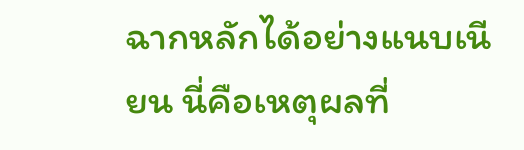ฉากหลักได้อย่างแนบเนียน นี่คือเหตุผลที่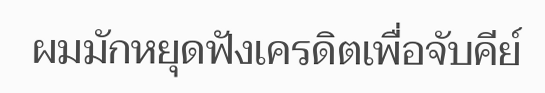ผมมักหยุดฟังเครดิตเพื่อจับคีย์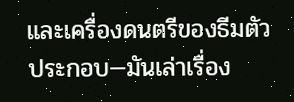และเครื่องดนตรีของธีมตัวประกอบ—มันเล่าเรื่อง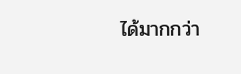ได้มากกว่า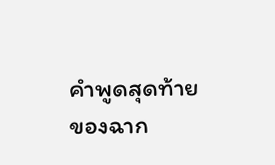คำพูดสุดท้ายของฉาก